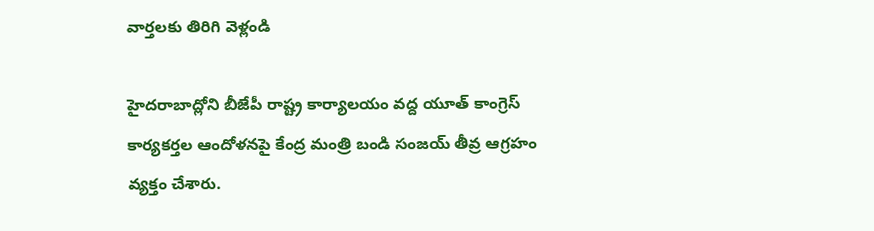వార్తలకు తిరిగి వెళ్లండి

హైదరాబాద్లోని బీజేపీ రాష్ట్ర కార్యాలయం వద్ద యూత్ కాంగ్రెస్ కార్యకర్తల ఆందోళనపై కేంద్ర మంత్రి బండి సంజయ్ తీవ్ర ఆగ్రహం వ్యక్తం చేశారు.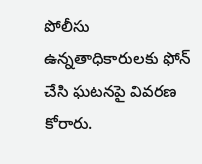పోలీసు ఉన్నతాధికారులకు ఫోన్ చేసి ఘటనపై వివరణ కోరారు.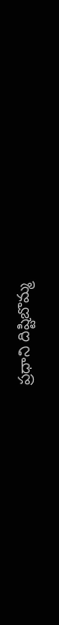ప్రధాని దిష్టిబొమ్మ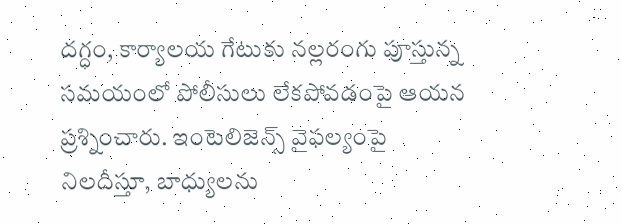దగ్ధం, కార్యాలయ గేటుకు నల్లరంగు పూస్తున్న సమయంలో పోలీసులు లేకపోవడంపై ఆయన ప్రశ్నించారు. ఇంటెలిజెన్స్ వైఫల్యంపై నిలదీస్తూ, బాధ్యులను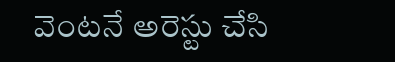వెంటనే అరెస్టు చేసి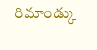రిమాండ్కు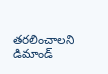తరలించాలని డిమాండ్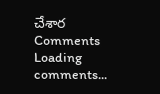చేశార
Comments
Loading comments...